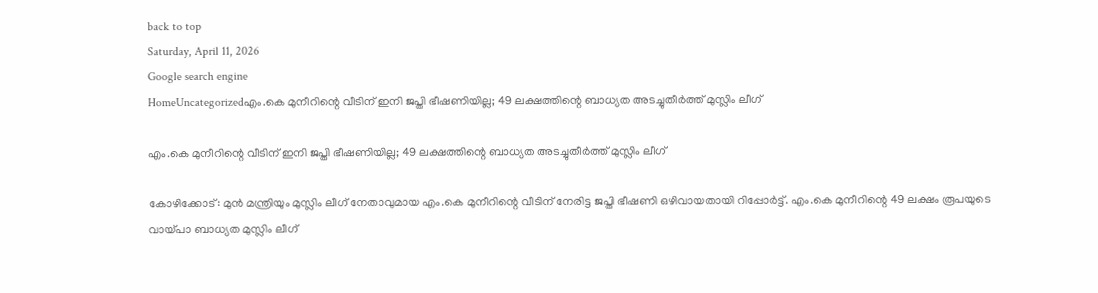back to top
Saturday, April 11, 2026
Google search engine
HomeUncategorizedഎം.കെ മുനീറിന്റെ വീടിന് ഇനി ജപ്തി ഭീഷണിയില്ല; 49 ലക്ഷത്തിന്റെ ബാധ്യത അടച്ചുതീർത്ത് മുസ്ലിം ലീഗ്

എം.കെ മുനീറിന്റെ വീടിന് ഇനി ജപ്തി ഭീഷണിയില്ല; 49 ലക്ഷത്തിന്റെ ബാധ്യത അടച്ചുതീർത്ത് മുസ്ലിം ലീഗ്

കോഴിക്കോട്: മുൻ മന്ത്രിയും മുസ്ലിം ലീഗ് നേതാവുമായ എം.കെ മുനീറിന്റെ വീടിന് നേരിട്ട ജപ്തി ഭീഷണി ഒഴിവായതായി റിപ്പോർട്ട്. എം.കെ മുനീറിന്റെ 49 ലക്ഷം രൂപയുടെ വായ്പാ ബാധ്യത മുസ്ലിം ലീഗ്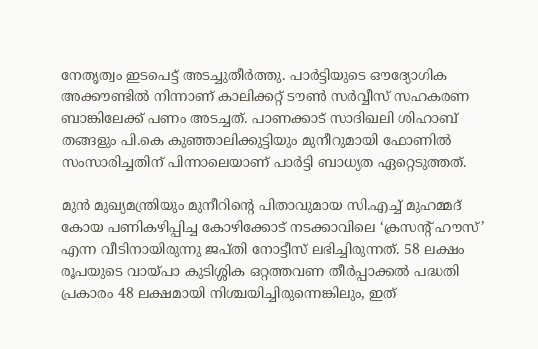നേതൃത്വം ഇടപെട്ട് അടച്ചുതീർത്തു. പാർട്ടിയുടെ ഔദ്യോഗിക അക്കൗണ്ടിൽ നിന്നാണ് കാലിക്കറ്റ് ടൗൺ സർവ്വീസ് സഹകരണ ബാങ്കിലേക്ക് പണം അടച്ചത്. പാണക്കാട് സാദിഖലി ശിഹാബ് തങ്ങളും പി.കെ കുഞ്ഞാലിക്കുട്ടിയും മുനീറുമായി ഫോണിൽ സംസാരിച്ചതിന് പിന്നാലെയാണ് പാർട്ടി ബാധ്യത ഏറ്റെടുത്തത്.

മുൻ മുഖ്യമന്ത്രിയും മുനീറിന്റെ പിതാവുമായ സി.എച്ച് മുഹമ്മദ് കോയ പണികഴിപ്പിച്ച കോഴിക്കോട് നടക്കാവിലെ ‘ക്രസന്റ് ഹൗസ്’ എന്ന വീടിനായിരുന്നു ജപ്തി നോട്ടീസ് ലഭിച്ചിരുന്നത്. 58 ലക്ഷം രൂപയുടെ വായ്പാ കുടിശ്ശിക ഒറ്റത്തവണ തീർപ്പാക്കൽ പദ്ധതി പ്രകാരം 48 ലക്ഷമായി നിശ്ചയിച്ചിരുന്നെങ്കിലും, ഇത്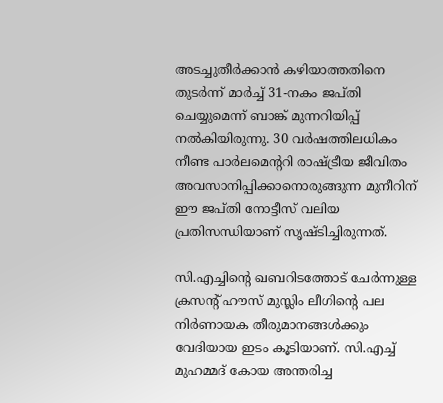അടച്ചുതീർക്കാൻ കഴിയാത്തതിനെ തുടർന്ന് മാർച്ച് 31-നകം ജപ്തി ചെയ്യുമെന്ന് ബാങ്ക് മുന്നറിയിപ്പ് നൽകിയിരുന്നു. 30 വർഷത്തിലധികം നീണ്ട പാർലമെന്ററി രാഷ്ട്രീയ ജീവിതം അവസാനിപ്പിക്കാനൊരുങ്ങുന്ന മുനീറിന് ഈ ജപ്തി നോട്ടീസ് വലിയ പ്രതിസന്ധിയാണ് സൃഷ്ടിച്ചിരുന്നത്.

സി.എച്ചിന്റെ ഖബറിടത്തോട് ചേർന്നുള്ള ക്രസന്റ് ഹൗസ് മുസ്ലിം ലീഗിന്റെ പല നിർണായക തീരുമാനങ്ങൾക്കും വേദിയായ ഇടം കൂടിയാണ്. സി.എച്ച് മുഹമ്മദ് കോയ അന്തരിച്ച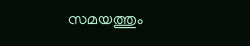സമയത്തും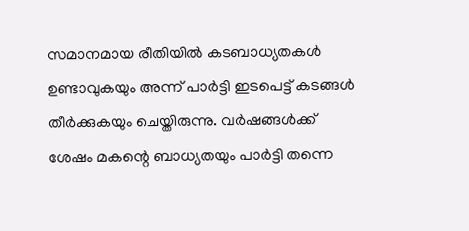സമാനമായ രീതിയിൽ കടബാധ്യതകൾ ഉണ്ടാവുകയും അന്ന് പാർട്ടി ഇടപെട്ട് കടങ്ങൾ തീർക്കുകയും ചെയ്തിരുന്നു. വർഷങ്ങൾക്ക് ശേഷം മകന്റെ ബാധ്യതയും പാർട്ടി തന്നെ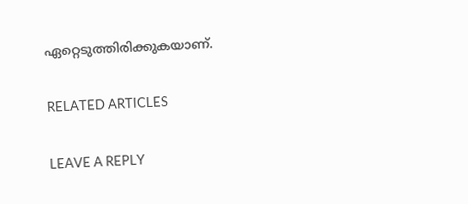ഏറ്റെടുത്തിരിക്കുകയാണ്.

RELATED ARTICLES

LEAVE A REPLY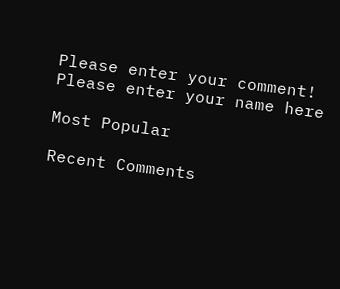Please enter your comment!
Please enter your name here

Most Popular

Recent Comments